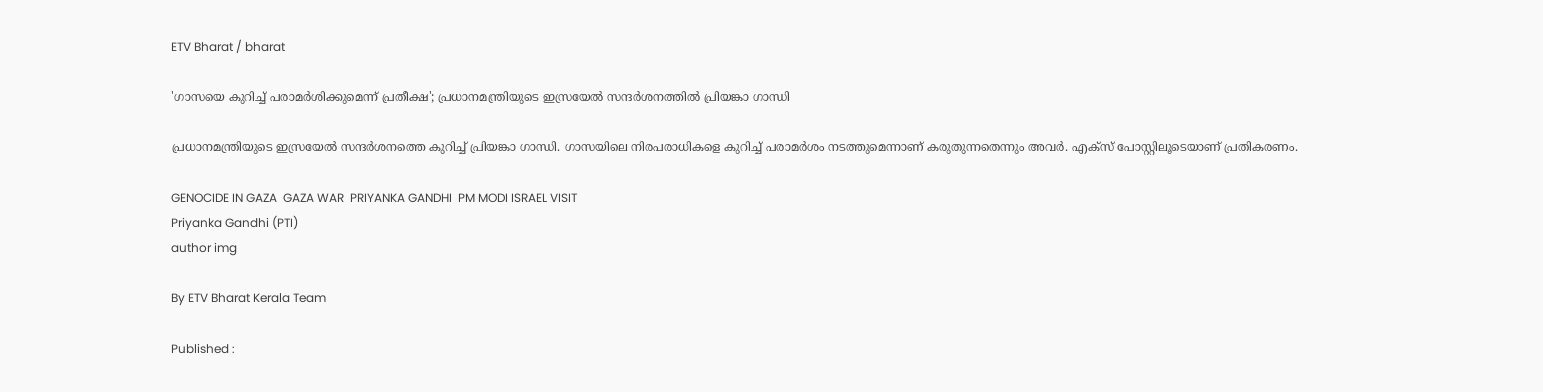ETV Bharat / bharat

'ഗാസയെ കുറിച്ച് പരാമര്‍ശിക്കുമെന്ന് പ്രതീക്ഷ'; പ്രധാനമന്ത്രിയുടെ ഇസ്രയേൽ സന്ദർശനത്തിൽ പ്രിയങ്കാ ഗാന്ധി

പ്രധാനമന്ത്രിയുടെ ഇസ്രയേല്‍ സന്ദര്‍ശനത്തെ കുറിച്ച് പ്രിയങ്കാ ഗാന്ധി. ഗാസയിലെ നിരപരാധികളെ കുറിച്ച് പരാമര്‍ശം നടത്തുമെന്നാണ് കരുതുന്നതെന്നും അവര്‍. എക്‌സ് പോസ്റ്റിലൂടെയാണ് പ്രതികരണം.

GENOCIDE IN GAZA  GAZA WAR  PRIYANKA GANDHI  PM MODI ISRAEL VISIT
Priyanka Gandhi (PTI)
author img

By ETV Bharat Kerala Team

Published :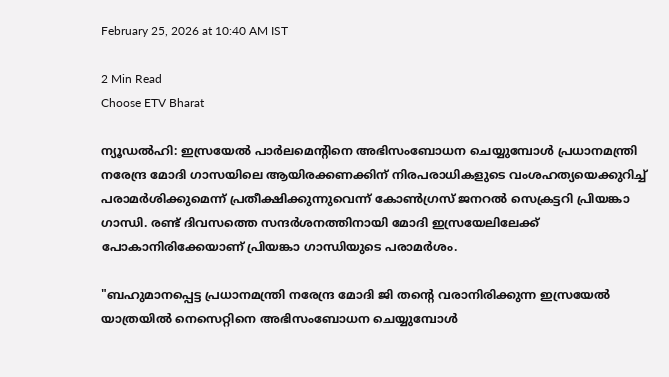February 25, 2026 at 10:40 AM IST

2 Min Read
Choose ETV Bharat

ന്യൂഡൽഹി: ഇസ്രയേൽ പാർലമെൻ്റിനെ അഭിസംബോധന ചെയ്യുമ്പോൾ പ്രധാനമന്ത്രി നരേന്ദ്ര മോദി ഗാസയിലെ ആയിരക്കണക്കിന് നിരപരാധികളുടെ വംശഹത്യയെക്കുറിച്ച് പരാമർശിക്കുമെന്ന് പ്രതീക്ഷിക്കുന്നുവെന്ന് കോൺഗ്രസ് ജനറൽ സെക്രട്ടറി പ്രിയങ്കാ ഗാന്ധി. രണ്ട് ദിവസത്തെ സന്ദർശനത്തിനായി മോദി ഇസ്രയേലിലേക്ക് പോകാനിരിക്കേയാണ് പ്രിയങ്കാ ഗാന്ധിയുടെ പരാമർശം.

"ബഹുമാനപ്പെട്ട പ്രധാനമന്ത്രി നരേന്ദ്ര മോദി ജി തൻ്റെ വരാനിരിക്കുന്ന ഇസ്രയേൽ യാത്രയിൽ നെസെറ്റിനെ അഭിസംബോധന ചെയ്യുമ്പോൾ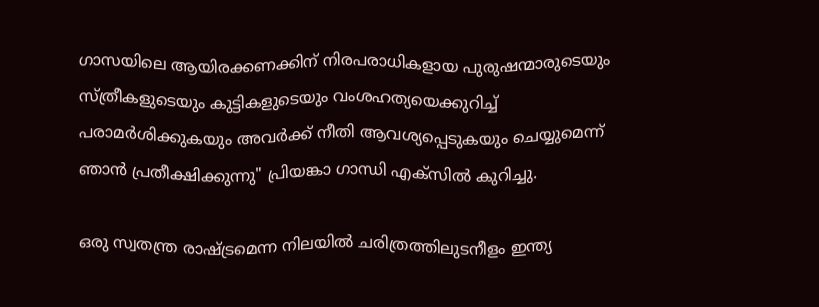ഗാസയിലെ ആയിരക്കണക്കിന് നിരപരാധികളായ പുരുഷന്മാരുടെയും സ്‌ത്രീകളുടെയും കുട്ടികളുടെയും വംശഹത്യയെക്കുറിച്ച് പരാമർശിക്കുകയും അവർക്ക് നീതി ആവശ്യപ്പെടുകയും ചെയ്യുമെന്ന് ഞാൻ പ്രതീക്ഷിക്കുന്നു" പ്രിയങ്കാ ഗാന്ധി എക്‌സിൽ കുറിച്ചു.

ഒരു സ്വതന്ത്ര രാഷ്‌ട്രമെന്ന നിലയിൽ ചരിത്രത്തിലുടനീളം ഇന്ത്യ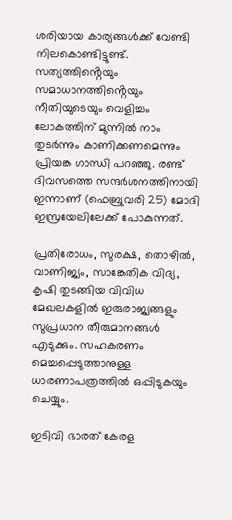ശരിയായ കാര്യങ്ങൾക്ക് വേണ്ടി നിലകൊണ്ടിട്ടുണ്ട്. സത്യത്തിൻ്റെയും സമാധാനത്തിൻ്റെയും നീതിയുടെയും വെളിച്ചം ലോകത്തിന് മുന്നിൽ നാം തുടർന്നും കാണിക്കണമെന്നും പ്രിയങ്ക ഗാന്ധി പറഞ്ഞു. രണ്ട് ദിവസത്തെ സന്ദർശനത്തിനായി ഇന്നാണ് (ഫെബ്രുവരി 25) മോദി ഇസ്രയേലിലേക്ക് പോകുന്നത്.

പ്രതിരോധം, സുരക്ഷ, തൊഴിൽ, വാണിജ്യം, സാങ്കേതിക വിദ്യ, കൃഷി തുടങ്ങിയ വിവിധ മേഖലകളിൽ ഇരുരാജ്യങ്ങളും സുപ്രധാന തീരുമാനങ്ങൾ എടുക്കും. സഹകരണം മെച്ചപ്പെടുത്താനുള്ള ധാരണാപത്രത്തിൽ ഒപ്പിടുകയും ചെയ്യും.

ഇടിവി ഭാരത് കേരള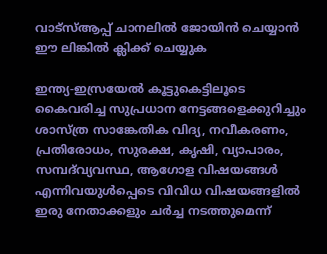വാട്‌സ്‌ആപ്പ് ചാനലില്‍ ജോയിന്‍ ചെയ്യാന്‍ ഈ ലിങ്കില്‍ ക്ലിക്ക് ചെയ്യുക

ഇന്ത്യ-ഇസ്രയേൽ കൂട്ടുകെട്ടിലൂടെ കൈവരിച്ച സുപ്രധാന നേട്ടങ്ങളെക്കുറിച്ചും ശാസ്ത്ര സാങ്കേതിക വിദ്യ, നവീകരണം, പ്രതിരോധം, സുരക്ഷ, കൃഷി, വ്യാപാരം, സമ്പദ്‌വ്യവസ്ഥ, ആഗോള വിഷയങ്ങൾ എന്നിവയുൾപ്പെടെ വിവിധ വിഷയങ്ങളിൽ ഇരു നേതാക്കളും ചർച്ച നടത്തുമെന്ന്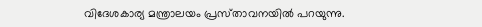വിദേശകാര്യ മന്ത്രാലയം പ്രസ്‌താവനയിൽ പറയുന്നു.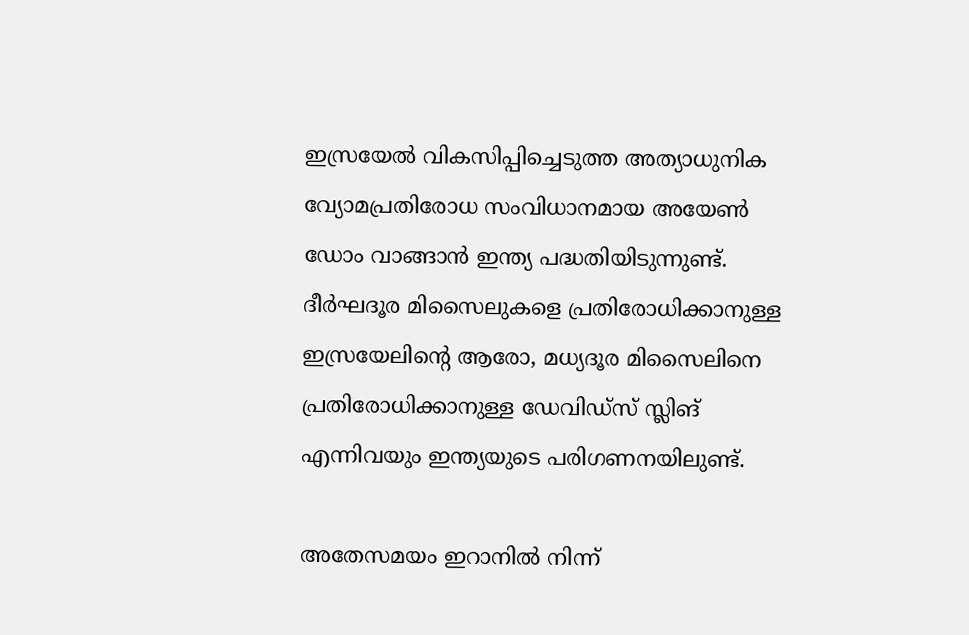ഇസ്രയേൽ വികസിപ്പിച്ചെടുത്ത അത്യാധുനിക വ്യോമപ്രതിരോധ സംവിധാനമായ അയേൺ ഡോം വാങ്ങാൻ ഇന്ത്യ പദ്ധതിയിടുന്നുണ്ട്. ദീർഘദൂര മിസൈലുകളെ പ്രതിരോധിക്കാനുള്ള ഇസ്രയേലിൻ്റെ ആരോ, മധ്യദൂര മിസൈലിനെ പ്രതിരോധിക്കാനുള്ള ഡേവിഡ്‌സ് സ്ലിങ് എന്നിവയും ഇന്ത്യയുടെ പരിഗണനയിലുണ്ട്.

അതേസമയം ഇറാനിൽ നിന്ന്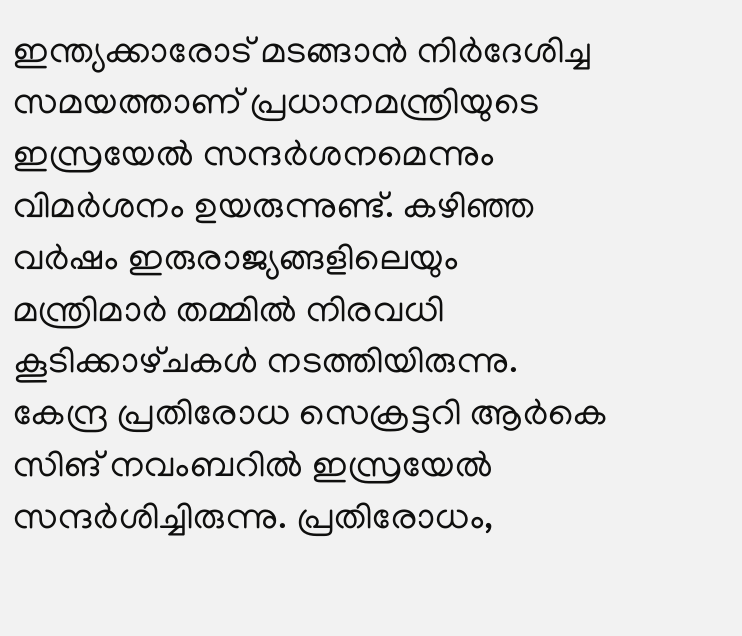ഇന്ത്യക്കാരോട് മടങ്ങാൻ നിർദേശിച്ച സമയത്താണ് പ്രധാനമന്ത്രിയുടെ ഇസ്രയേൽ സന്ദർശനമെന്നും വിമർശനം ഉയരുന്നുണ്ട്. കഴിഞ്ഞ വർഷം ഇരുരാജ്യങ്ങളിലെയും മന്ത്രിമാർ തമ്മിൽ നിരവധി കൂടിക്കാഴ്‌ചകൾ നടത്തിയിരുന്നു. കേന്ദ്ര പ്രതിരോധ സെക്രട്ടറി ആർകെ സിങ് നവംബറിൽ ഇസ്രയേൽ സന്ദർശിച്ചിരുന്നു. പ്രതിരോധം,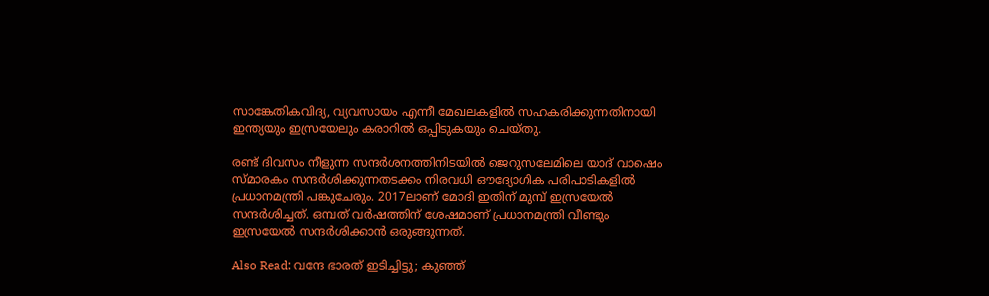സാങ്കേതികവിദ്യ, വ്യവസായം എന്നീ മേഖലകളിൽ സഹകരിക്കുന്നതിനായി ഇന്ത്യയും ഇസ്രയേലും കരാറിൽ ഒപ്പിടുകയും ചെയ്‌തു.

രണ്ട് ദിവസം നീളുന്ന സന്ദർശനത്തിനിടയിൽ ജെറുസലേമിലെ യാദ് വാഷെം സ്‌മാരകം സന്ദർശിക്കുന്നതടക്കം നിരവധി ഔദ്യോഗിക പരിപാടികളിൽ പ്രധാനമന്ത്രി പങ്കുചേരും. 2017ലാണ് മോദി ഇതിന് മുമ്പ് ഇസ്രയേൽ സന്ദർശിച്ചത്. ഒമ്പത് വർഷത്തിന് ശേഷമാണ് പ്രധാനമന്ത്രി വീണ്ടും ഇസ്രയേൽ സന്ദർശിക്കാൻ ഒരുങ്ങുന്നത്.

Also Read: വന്ദേ ഭാരത് ഇടിച്ചിട്ടു; കുഞ്ഞ്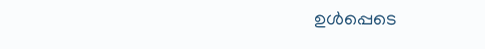ഉള്‍പ്പെടെ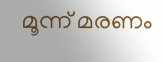മൂന്ന് മരണം